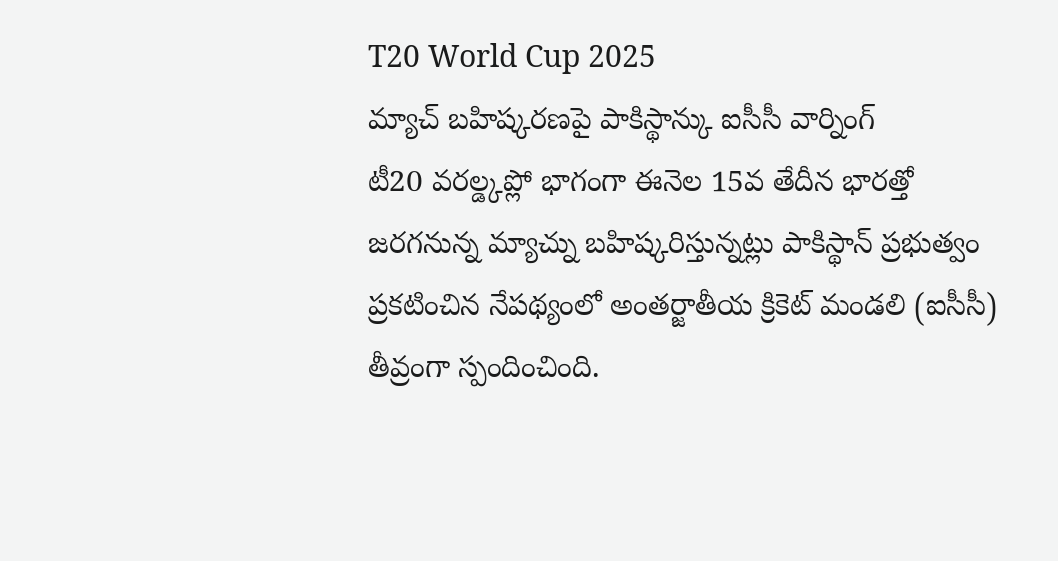T20 World Cup 2025
మ్యాచ్ బహిష్కరణపై పాకిస్థాన్కు ఐసీసీ వార్నింగ్
టీ20 వరల్డ్కప్లో భాగంగా ఈనెల 15వ తేదీన భారత్తో జరగనున్న మ్యాచ్ను బహిష్కరిస్తున్నట్లు పాకిస్థాన్ ప్రభుత్వం ప్రకటించిన నేపథ్యంలో అంతర్జాతీయ క్రికెట్ మండలి (ఐసీసీ) తీవ్రంగా స్పందించింది.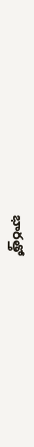భారత్తో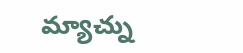మ్యాచ్ను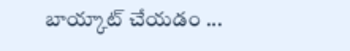బాయ్కాట్ చేయడం ...